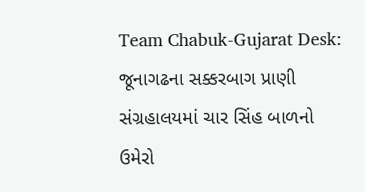Team Chabuk-Gujarat Desk: જૂનાગઢના સક્કરબાગ પ્રાણી સંગ્રહાલયમાં ચાર સિંહ બાળનો ઉમેરો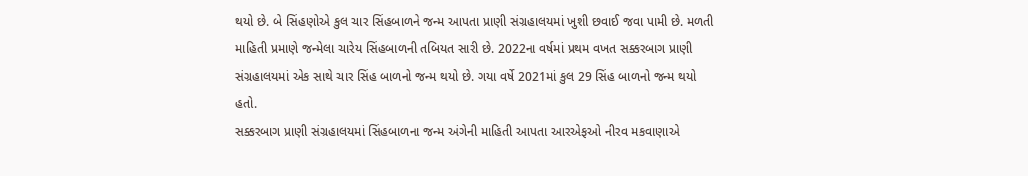થયો છે. બે સિંહણોએ કુલ ચાર સિંહબાળને જન્મ આપતા પ્રાણી સંગ્રહાલયમાં ખુશી છવાઈ જવા પામી છે. મળતી માહિતી પ્રમાણે જન્મેલા ચારેય સિંહબાળની તબિયત સારી છે. 2022ના વર્ષમાં પ્રથમ વખત સક્કરબાગ પ્રાણી સંગ્રહાલયમાં એક સાથે ચાર સિંહ બાળનો જન્મ થયો છે. ગયા વર્ષે 2021માં કુલ 29 સિંહ બાળનો જન્મ થયો હતો.
સક્કરબાગ પ્રાણી સંગ્રહાલયમાં સિંહબાળના જન્મ અંગેની માહિતી આપતા આરએફઓ નીરવ મકવાણાએ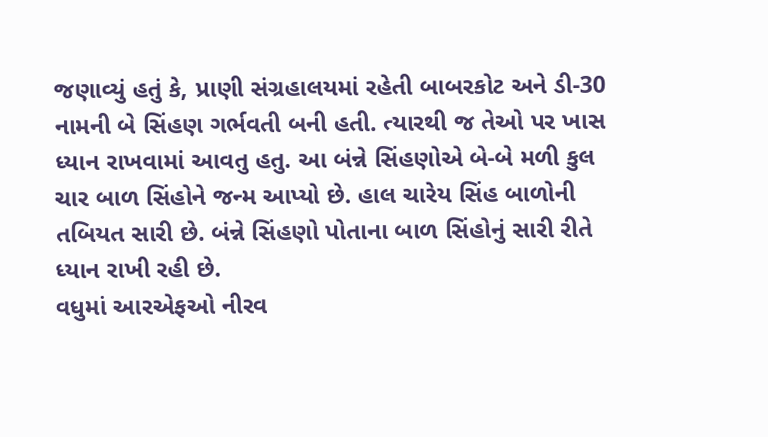જણાવ્યું હતું કે, પ્રાણી સંગ્રહાલયમાં રહેતી બાબરકોટ અને ડી-30 નામની બે સિંહણ ગર્ભવતી બની હતી. ત્યારથી જ તેઓ પર ખાસ ધ્યાન રાખવામાં આવતુ હતુ. આ બંન્ને સિંહણોએ બે-બે મળી કુલ ચાર બાળ સિંહોને જન્મ આપ્યો છે. હાલ ચારેય સિંહ બાળોની તબિયત સારી છે. બંન્ને સિંહણો પોતાના બાળ સિંહોનું સારી રીતે ધ્યાન રાખી રહી છે.
વધુમાં આરએફઓ નીરવ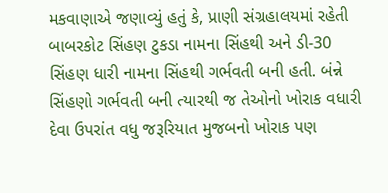મકવાણાએ જણાવ્યું હતું કે, પ્રાણી સંગ્રહાલયમાં રહેતી બાબરકોટ સિંહણ ટુકડા નામના સિંહથી અને ડી-30 સિંહણ ધારી નામના સિંહથી ગર્ભવતી બની હતી. બંન્ને સિંહણો ગર્ભવતી બની ત્યારથી જ તેઓનો ખોરાક વધારી દેવા ઉપરાંત વધુ જરૂરિયાત મુજબનો ખોરાક પણ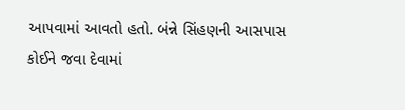આપવામાં આવતો હતો. બંન્ને સિંહણની આસપાસ કોઈને જવા દેવામાં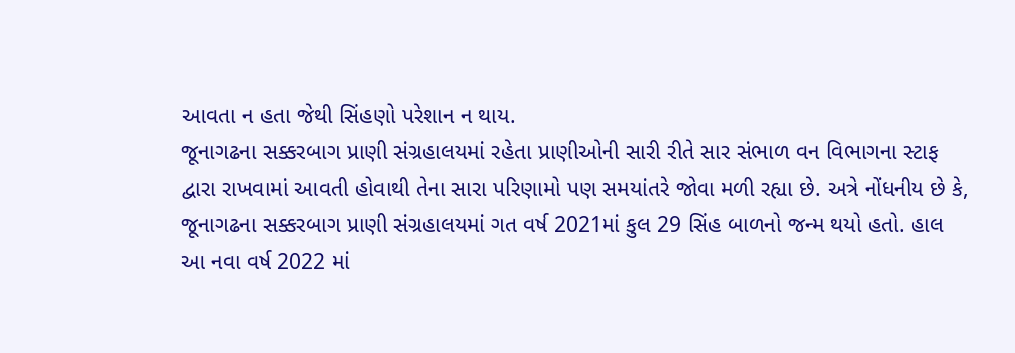આવતા ન હતા જેથી સિંહણો પરેશાન ન થાય.
જૂનાગઢના સક્કરબાગ પ્રાણી સંગ્રહાલયમાં રહેતા પ્રાણીઓની સારી રીતે સાર સંભાળ વન વિભાગના સ્ટાફ દ્વારા રાખવામાં આવતી હોવાથી તેના સારા પરિણામો પણ સમયાંતરે જોવા મળી રહ્યા છે. અત્રે નોંધનીય છે કે, જૂનાગઢના સક્કરબાગ પ્રાણી સંગ્રહાલયમાં ગત વર્ષ 2021માં કુલ 29 સિંહ બાળનો જન્મ થયો હતો. હાલ આ નવા વર્ષ 2022 માં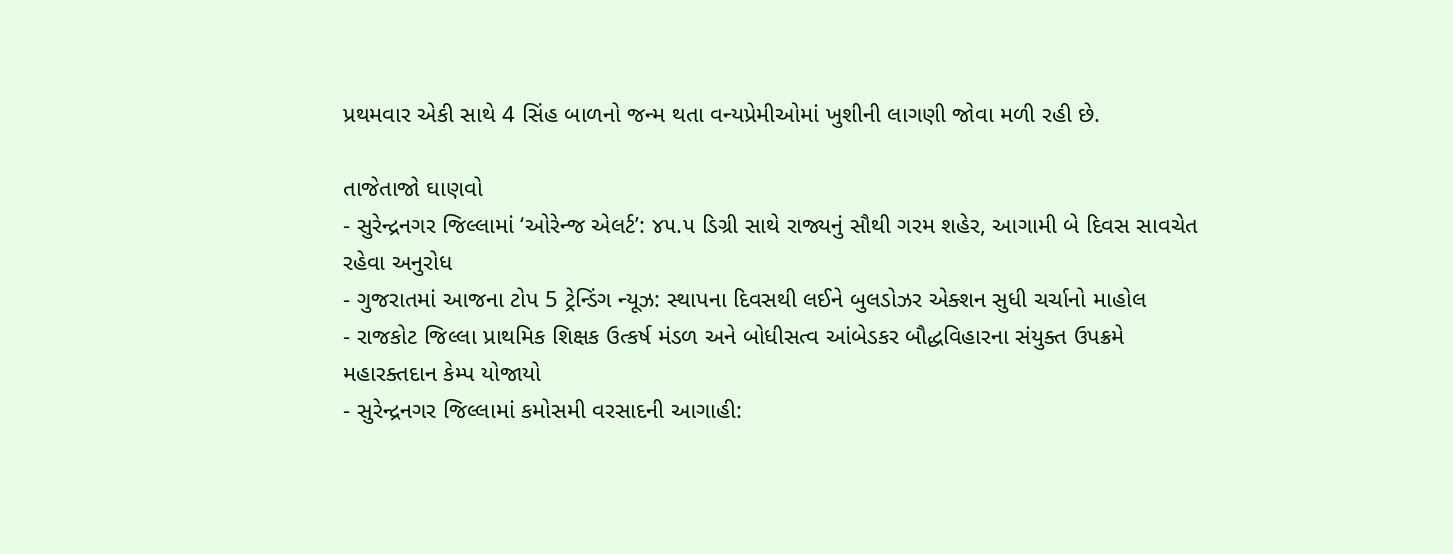પ્રથમવાર એકી સાથે 4 સિંહ બાળનો જન્મ થતા વન્યપ્રેમીઓમાં ખુશીની લાગણી જોવા મળી રહી છે.

તાજેતાજો ઘાણવો
- સુરેન્દ્રનગર જિલ્લામાં ‘ઓરેન્જ એલર્ટ’: ૪૫.૫ ડિગ્રી સાથે રાજ્યનું સૌથી ગરમ શહેર, આગામી બે દિવસ સાવચેત રહેવા અનુરોધ
- ગુજરાતમાં આજના ટોપ 5 ટ્રેન્ડિંગ ન્યૂઝ: સ્થાપના દિવસથી લઈને બુલડોઝર એક્શન સુધી ચર્ચાનો માહોલ
- રાજકોટ જિલ્લા પ્રાથમિક શિક્ષક ઉત્કર્ષ મંડળ અને બોધીસત્વ આંબેડકર બૌદ્ધવિહારના સંયુક્ત ઉપક્રમે મહારક્તદાન કેમ્પ યોજાયો
- સુરેન્દ્રનગર જિલ્લામાં કમોસમી વરસાદની આગાહી: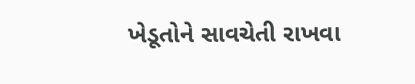ખેડૂતોને સાવચેતી રાખવા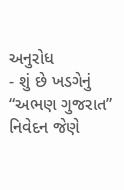અનુરોધ
- શું છે ખડગેનું “અભણ ગુજરાત” નિવેદન જેણે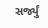સર્જ્યું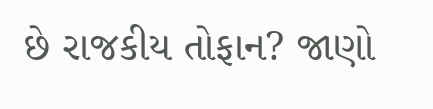છે રાજકીય તોફાન? જાણો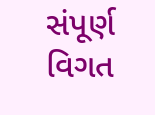સંપૂર્ણ વિગત